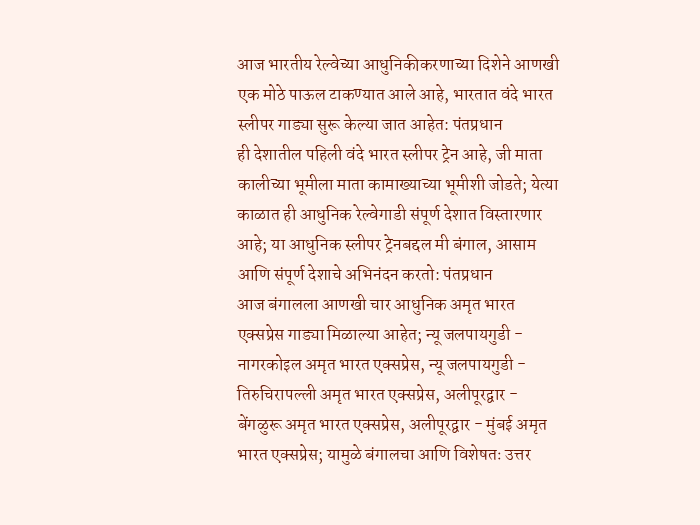आज भारतीय रेल्वेच्या आधुनिकीकरणाच्या दिशेने आणखी एक मोठे पाऊल टाकण्यात आले आहे, भारतात वंदे भारत स्लीपर गाड्या सुरू केल्या जात आहेत: पंतप्रधान
ही देशातील पहिली वंदे भारत स्लीपर ट्रेन आहे, जी माता कालीच्या भूमीला माता कामाख्याच्या भूमीशी जोडते; येत्या काळात ही आधुनिक रेल्वेगाडी संपूर्ण देशात विस्तारणार आहे; या आधुनिक स्लीपर ट्रेनबद्दल मी बंगाल, आसाम आणि संपूर्ण देशाचे अभिनंदन करतो: पंतप्रधान
आज बंगालला आणखी चार आधुनिक अमृत भारत एक्सप्रेस गाड्या मिळाल्या आहेत; न्यू जलपायगुडी - नागरकोइल अमृत भारत एक्सप्रेस, न्यू जलपायगुडी - तिरुचिरापल्ली अमृत भारत एक्सप्रेस, अलीपूरद्वार - बेंगळुरू अमृत भारत एक्सप्रेस, अलीपूरद्वार - मुंबई अमृत भारत एक्सप्रेस; यामुळे बंगालचा आणि विशेषतः उत्तर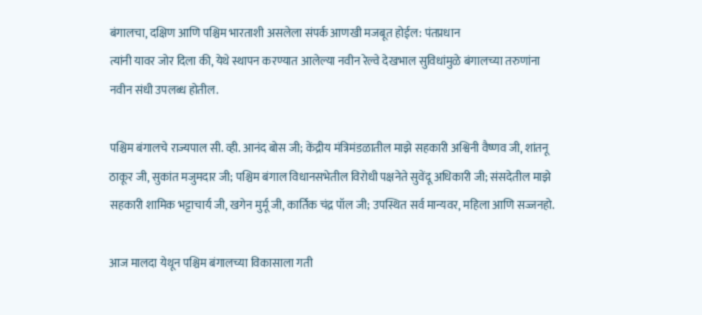बंगालचा, दक्षिण आणि पश्चिम भारताशी असलेला संपर्क आणखी मजबूत होईल: पंतप्रधान
त्यांनी यावर जोर दिला की, येथे स्थापन करण्यात आलेल्या नवीन रेल्वे देखभाल सुविधांमुळे बंगालच्या तरुणांना नवीन संधी उपलब्ध होतील.

पश्चिम बंगालचे राज्यपाल सी. व्ही. आनंद बोस जी; केंद्रीय मंत्रिमंडळातील माझे सहकारी अश्विनी वैष्णव जी, शांतनू ठाकूर जी, सुकांत मजुमदार जी; पश्चिम बंगाल विधानसभेतील विरोधी पक्षनेते सुवेंदू अधिकारी जी; संसदेतील माझे सहकारी शामिक भट्टाचार्य जी, खगेन मुर्मू जी, कार्तिक चंद्र पॉल जी; उपस्थित सर्व मान्यवर, महिला आणि सज्जनहो.

आज मालदा येथून पश्चिम बंगालच्या विकासाला गती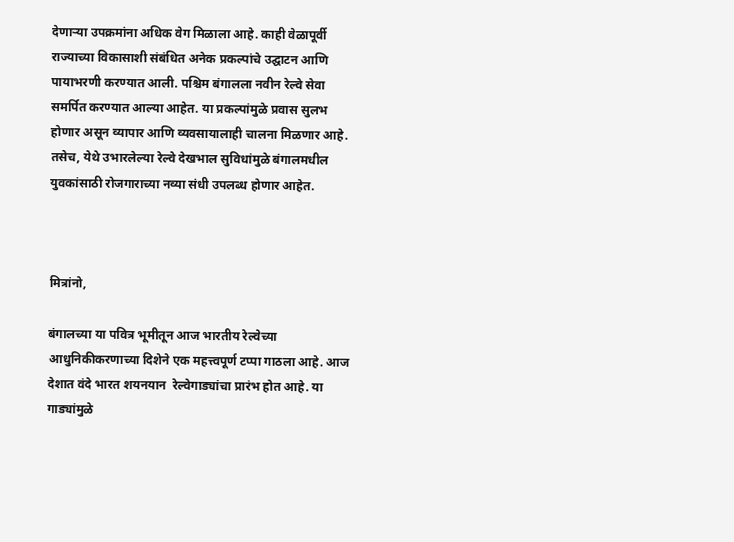देणाऱ्या उपक्रमांना अधिक वेग मिळाला आहे. काही वेळापूर्वी राज्याच्या विकासाशी संबंधित अनेक प्रकल्पांचे उद्घाटन आणि पायाभरणी करण्यात आली. पश्चिम बंगालला नवीन रेल्वे सेवा समर्पित करण्यात आल्या आहेत. या प्रकल्पांमुळे प्रवास सुलभ होणार असून व्यापार आणि व्यवसायालाही चालना मिळणार आहे. तसेच, येथे उभारलेल्या रेल्वे देखभाल सुविधांमुळे बंगालमधील युवकांसाठी रोजगाराच्या नव्या संधी उपलब्ध होणार आहेत.



मित्रांनो,

बंगालच्या या पवित्र भूमीतून आज भारतीय रेल्वेच्या आधुनिकीकरणाच्या दिशेने एक महत्त्वपूर्ण टप्पा गाठला आहे. आज देशात वंदे भारत शयनयान  रेल्वेगाड्यांचा प्रारंभ होत आहे. या गाड्यांमुळे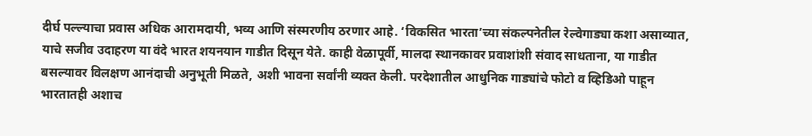दीर्घ पल्ल्याचा प्रवास अधिक आरामदायी, भव्य आणि संस्मरणीय ठरणार आहे. ‘विकसित भारता’च्या संकल्पनेतील रेल्वेगाड्या कशा असाव्यात, याचे सजीव उदाहरण या वंदे भारत शयनयान गाडीत दिसून येते. काही वेळापूर्वी, मालदा स्थानकावर प्रवाशांशी संवाद साधताना, या गाडीत बसल्यावर विलक्षण आनंदाची अनुभूती मिळते, अशी भावना सर्वांनी व्यक्त केली. परदेशातील आधुनिक गाड्यांचे फोटो व व्हिडिओ पाहून भारतातही अशाच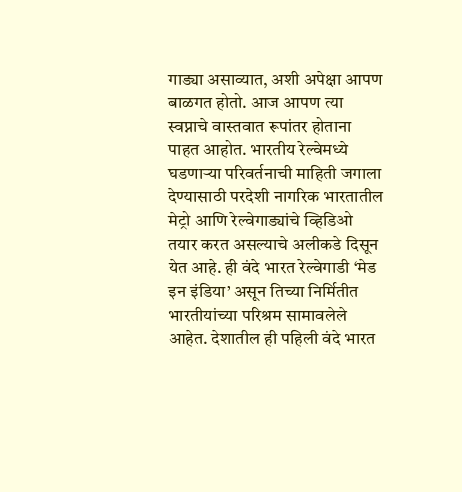गाड्या असाव्यात, अशी अपेक्षा आपण बाळगत होतो. आज आपण त्या स्वप्नाचे वास्तवात रूपांतर होताना पाहत आहोत. भारतीय रेल्वेमध्ये घडणाऱ्या परिवर्तनाची माहिती जगाला देण्यासाठी परदेशी नागरिक भारतातील मेट्रो आणि रेल्वेगाड्यांचे व्हिडिओ तयार करत असल्याचे अलीकडे दिसून येत आहे. ही वंदे भारत रेल्वेगाडी ‘मेड इन इंडिया’ असून तिच्या निर्मितीत भारतीयांच्या परिश्रम सामावलेले आहेत. देशातील ही पहिली वंदे भारत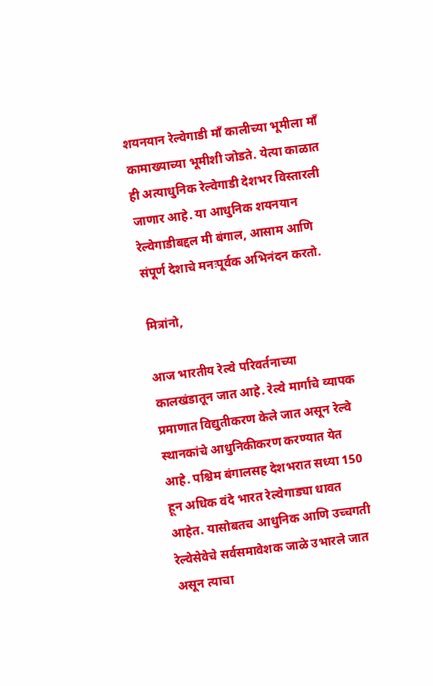शयनयान रेल्वेगाडी माँ कालीच्या भूमीला माँ कामाख्याच्या भूमीशी जोडते. येत्या काळात ही अत्याधुनिक रेल्वेगाडी देशभर विस्तारली जाणार आहे. या आधुनिक शयनयान रेल्वेगाडीबद्दल मी बंगाल, आसाम आणि संपूर्ण देशाचे मनःपूर्वक अभिनंदन करतो.

मित्रांनो,

आज भारतीय रेल्वे परिवर्तनाच्या कालखंडातून जात आहे. रेल्वे मार्गांचे व्यापक प्रमाणात विद्युतीकरण केले जात असून रेल्वे स्थानकांचे आधुनिकीकरण करण्यात येत आहे. पश्चिम बंगालसह देशभरात सध्या 150 हून अधिक वंदे भारत रेल्वेगाड्या धावत आहेत. यासोबतच आधुनिक आणि उच्चगती रेल्वेसेवेचे सर्वसमावेशक जाळे उभारले जात असून त्याचा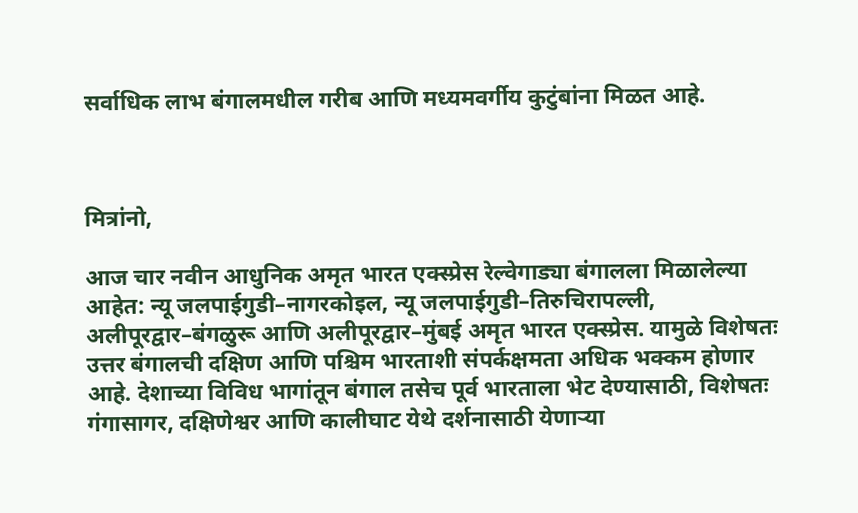सर्वाधिक लाभ बंगालमधील गरीब आणि मध्यमवर्गीय कुटुंबांना मिळत आहे.



मित्रांनो,

आज चार नवीन आधुनिक अमृत भारत एक्स्प्रेस रेल्वेगाड्या बंगालला मिळालेल्या आहेत: न्यू जलपाईगुडी–नागरकोइल, न्यू जलपाईगुडी–तिरुचिरापल्ली, अलीपूरद्वार–बंगळुरू आणि अलीपूरद्वार–मुंबई अमृत भारत एक्स्प्रेस. यामुळे विशेषतः उत्तर बंगालची दक्षिण आणि पश्चिम भारताशी संपर्कक्षमता अधिक भक्कम होणार आहे. देशाच्या विविध भागांतून बंगाल तसेच पूर्व भारताला भेट देण्यासाठी, विशेषतः गंगासागर, दक्षिणेश्वर आणि कालीघाट येथे दर्शनासाठी येणाऱ्या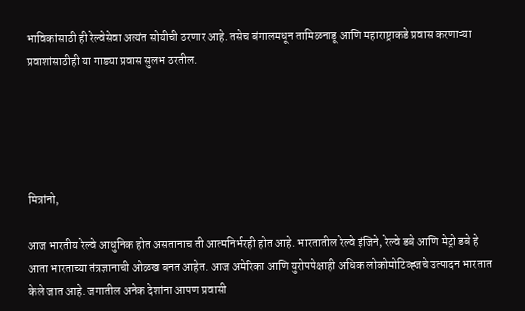भाविकांसाठी ही रेल्वेसेवा अत्यंत सोयीची ठरणार आहे. तसेच बंगालमधून तामिळनाडू आणि महाराष्ट्राकडे प्रवास करणाऱ्या प्रवाशांसाठीही या गाड्या प्रवास सुलभ ठरतील.





मित्रांनो,

आज भारतीय रेल्वे आधुनिक होत असतानाच ती आत्मनिर्भरही होत आहे. भारतातील रेल्वे इंजिने, रेल्वे डबे आणि मेट्रो डबे हे आता भारताच्या तंत्रज्ञानाची ओळख बनत आहेत. आज अमेरिका आणि युरोपपेक्षाही अधिक लोकोमोटिव्ह्जचे उत्पादन भारतात केले जात आहे. जगातील अनेक देशांना आपण प्रवासी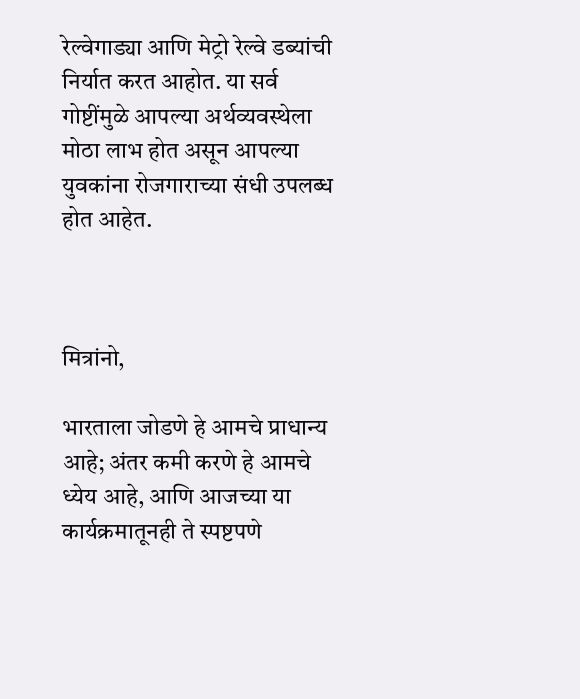रेल्वेगाड्या आणि मेट्रो रेल्वे डब्यांची निर्यात करत आहोत. या सर्व गोष्टींमुळे आपल्या अर्थव्यवस्थेला मोठा लाभ होत असून आपल्या युवकांना रोजगाराच्या संधी उपलब्ध होत आहेत.



मित्रांनो,

भारताला जोडणे हे आमचे प्राधान्य आहे; अंतर कमी करणे हे आमचे ध्येय आहे, आणि आजच्या या कार्यक्रमातूनही ते स्पष्टपणे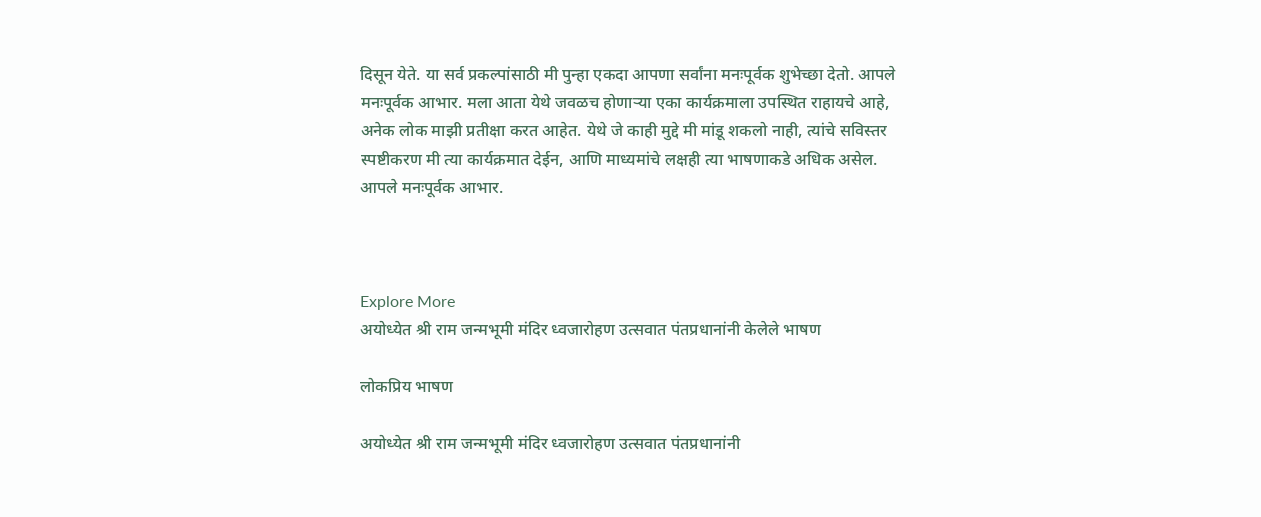दिसून येते. या सर्व प्रकल्पांसाठी मी पुन्हा एकदा आपणा सर्वांना मनःपूर्वक शुभेच्छा देतो. आपले मनःपूर्वक आभार. मला आता येथे जवळच होणाऱ्या एका कार्यक्रमाला उपस्थित राहायचे आहे,  अनेक लोक माझी प्रतीक्षा करत आहेत. येथे जे काही मुद्दे मी मांडू शकलो नाही, त्यांचे सविस्तर स्पष्टीकरण मी त्या कार्यक्रमात देईन, आणि माध्यमांचे लक्षही त्या भाषणाकडे अधिक असेल. आपले मनःपूर्वक आभार.



Explore More
अयोध्येत श्री राम जन्मभूमी मंदिर ध्वजारोहण उत्सवात पंतप्रधानांनी केलेले भाषण

लोकप्रिय भाषण

अयोध्येत श्री राम जन्मभूमी मंदिर ध्वजारोहण उत्सवात पंतप्रधानांनी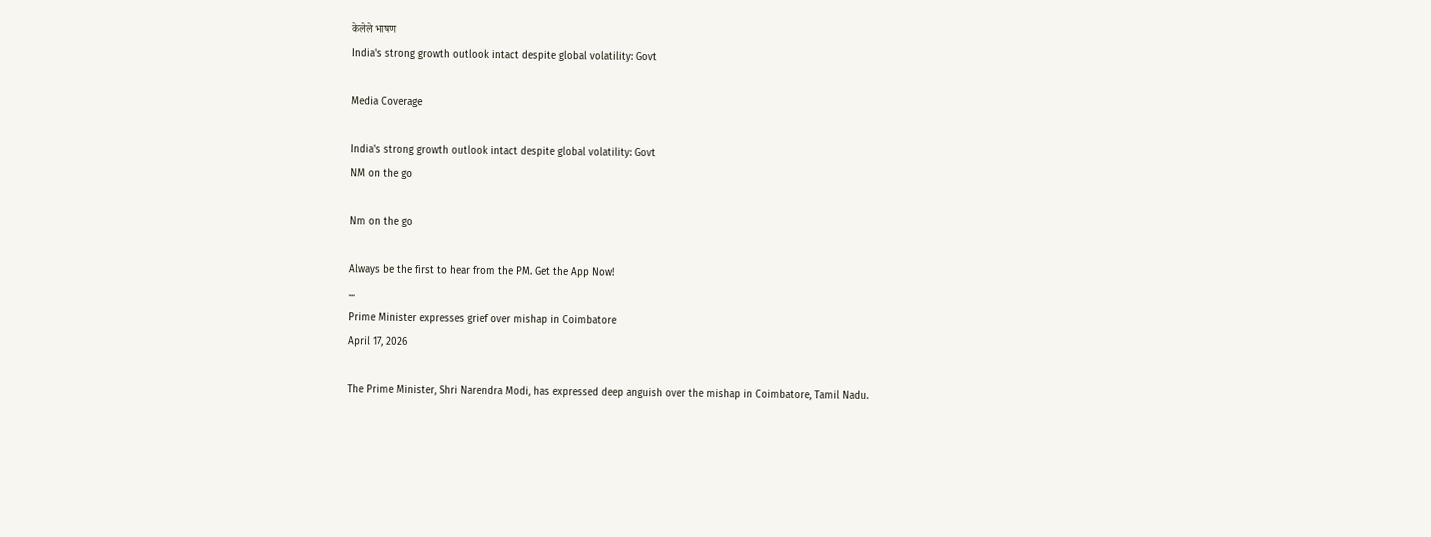केलेले भाषण
India's strong growth outlook intact despite global volatility: Govt

Media Coverage

India's strong growth outlook intact despite global volatility: Govt
NM on the go

Nm on the go

Always be the first to hear from the PM. Get the App Now!
...
Prime Minister expresses grief over mishap in Coimbatore
April 17, 2026

The Prime Minister, Shri Narendra Modi, has expressed deep anguish over the mishap in Coimbatore, Tamil Nadu.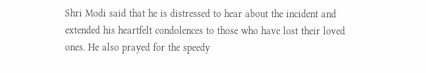Shri Modi said that he is distressed to hear about the incident and extended his heartfelt condolences to those who have lost their loved ones. He also prayed for the speedy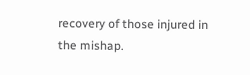recovery of those injured in the mishap.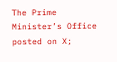The Prime Minister’s Office posted on X;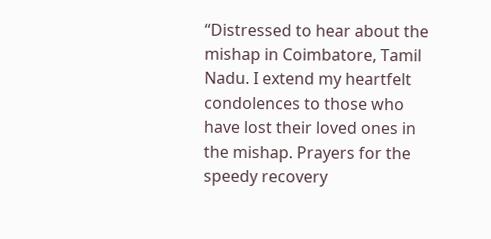“Distressed to hear about the mishap in Coimbatore, Tamil Nadu. I extend my heartfelt condolences to those who have lost their loved ones in the mishap. Prayers for the speedy recovery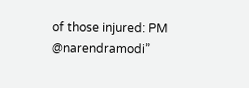of those injured: PM @narendramodi”